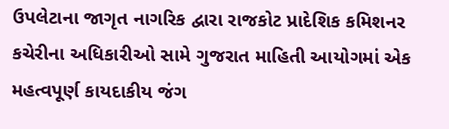ઉપલેટાના જાગૃત નાગરિક દ્વારા રાજકોટ પ્રાદેશિક કમિશનર કચેરીના અધિકારીઓ સામે ગુજરાત માહિતી આયોગમાં એક મહત્વપૂર્ણ કાયદાકીય જંગ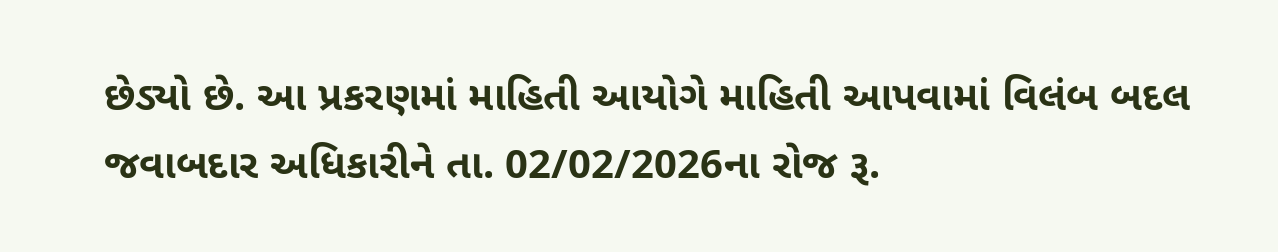છેડ્યો છે. આ પ્રકરણમાં માહિતી આયોગે માહિતી આપવામાં વિલંબ બદલ જવાબદાર અધિકારીને તા. 02/02/2026ના રોજ રૂ.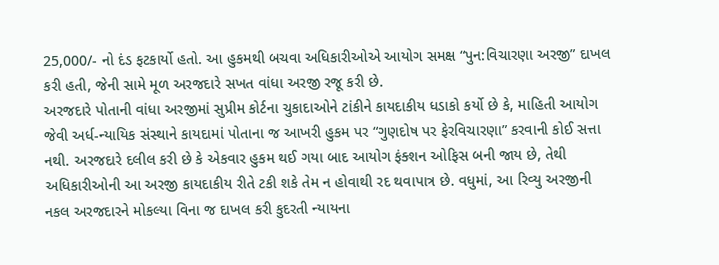25,000/- નો દંડ ફટકાર્યો હતો. આ હુકમથી બચવા અધિકારીઓએ આયોગ સમક્ષ “પુન:વિચારણા અરજી” દાખલ કરી હતી, જેની સામે મૂળ અરજદારે સખત વાંધા અરજી રજૂ કરી છે.
અરજદારે પોતાની વાંધા અરજીમાં સુપ્રીમ કોર્ટના ચુકાદાઓને ટાંકીને કાયદાકીય ધડાકો કર્યો છે કે, માહિતી આયોગ જેવી અર્ધ-ન્યાયિક સંસ્થાને કાયદામાં પોતાના જ આખરી હુકમ પર “ગુણદોષ પર ફેરવિચારણા” કરવાની કોઈ સત્તા નથી. અરજદારે દલીલ કરી છે કે એકવાર હુકમ થઈ ગયા બાદ આયોગ ફંક્શન ઓફિસ બની જાય છે, તેથી અધિકારીઓની આ અરજી કાયદાકીય રીતે ટકી શકે તેમ ન હોવાથી રદ થવાપાત્ર છે. વધુમાં, આ રિવ્યુ અરજીની નકલ અરજદારને મોકલ્યા વિના જ દાખલ કરી કુદરતી ન્યાયના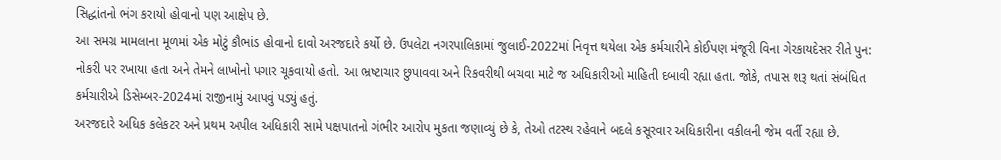સિદ્ધાંતનો ભંગ કરાયો હોવાનો પણ આક્ષેપ છે.
આ સમગ્ર મામલાના મૂળમાં એક મોટું કૌભાંડ હોવાનો દાવો અરજદારે કર્યો છે. ઉપલેટા નગરપાલિકામાં જુલાઈ-2022માં નિવૃત્ત થયેલા એક કર્મચારીને કોઈપણ મંજૂરી વિના ગેરકાયદેસર રીતે પુન: નોકરી પર રખાયા હતા અને તેમને લાખોનો પગાર ચૂકવાયો હતો. આ ભ્રષ્ટાચાર છુપાવવા અને રિકવરીથી બચવા માટે જ અધિકારીઓ માહિતી દબાવી રહ્યા હતા. જોકે, તપાસ શરૂ થતાં સંબંધિત કર્મચારીએ ડિસેમ્બર-2024માં રાજીનામું આપવું પડ્યું હતું.
અરજદારે અધિક કલેકટર અને પ્રથમ અપીલ અધિકારી સામે પક્ષપાતનો ગંભીર આરોપ મુકતા જણાવ્યું છે કે, તેઓ તટસ્થ રહેવાને બદલે કસૂરવાર અધિકારીના વકીલની જેમ વર્તી રહ્યા છે.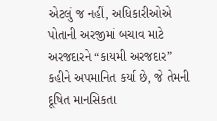એટલું જ નહીં, અધિકારીઓએ પોતાની અરજીમાં બચાવ માટે અરજદારને “કાયમી અરજદાર” કહીને અપમાનિત કર્યા છે, જે તેમની દૂષિત માનસિકતા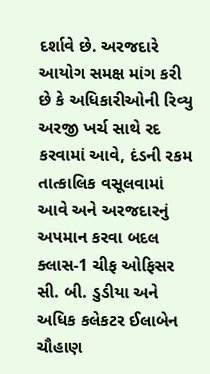દર્શાવે છે. અરજદારે આયોગ સમક્ષ માંગ કરી છે કે અધિકારીઓની રિવ્યુ અરજી ખર્ચ સાથે રદ કરવામાં આવે, દંડની રકમ તાત્કાલિક વસૂલવામાં આવે અને અરજદારનું અપમાન કરવા બદલ ક્લાસ-1 ચીફ ઓફિસર સી. બી. ડુડીયા અને અધિક કલેકટર ઈલાબેન ચૌહાણ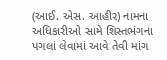(આઈ. એસ. આહીર) નામના અધિકારીઓ સામે શિસ્તભંગના પગલાં લેવામાં આવે તેવી માંગ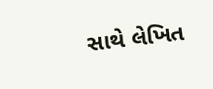સાથે લેખિત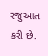રજુઆત કરી છે.